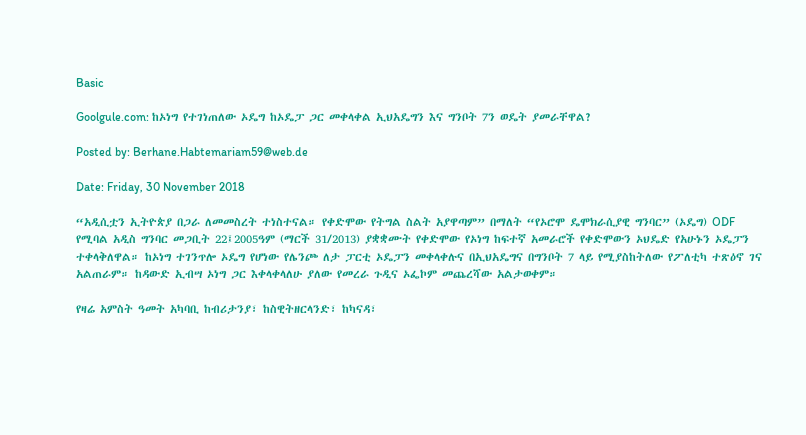Basic

Goolgule.com: ከኦነግ የተገነጠለው ኦዴግ ከኦዴፓ ጋር መቀላቀል ኢህአዴግን እና ግንቦት 7ን ወዴት ያመራቸዋል?

Posted by: Berhane.Habtemariam59@web.de

Date: Friday, 30 November 2018

“አዲሲቷን ኢትዮጵያ በጋራ ለመመስረት ተነስተናል። የቀድሞው የትግል ስልት አያዋጣም” በማለት “የኦሮሞ ዴሞክራሲያዊ ግንባር” (ኦዴግ) ODF የሚባል አዲስ ግንባር መጋቢት 22፤2005ዓም (ማርች 31/2013) ያቋቋሙት የቀድሞው የኦነግ ከፍተኛ አመራሮች የቀድሞውን ኦህዴድ የአሁኑን ኦዴፓን ተቀላቅለዋል። ከኦነግ ተገንጥሎ ኦዴግ የሆነው የሌንጮ ለታ ፓርቲ ኦዴፓን መቀላቀሉና በኢህአዴግና በግንቦት 7 ላይ የሚያስከትለው የፖለቲካ ተጽዕኖ ገና አልጠራም። ከዳውድ ኢብሣ ኦነግ ጋር እቀላቀላለሁ ያለው የመረራ ጉዲና ኦፌኮም መጨረሻው አልታወቀም።

የዛሬ አምስት ዓመት አካባቢ ከብሪታንያ፣ ከስዊትዘርላንድ፣ ከካናዳ፣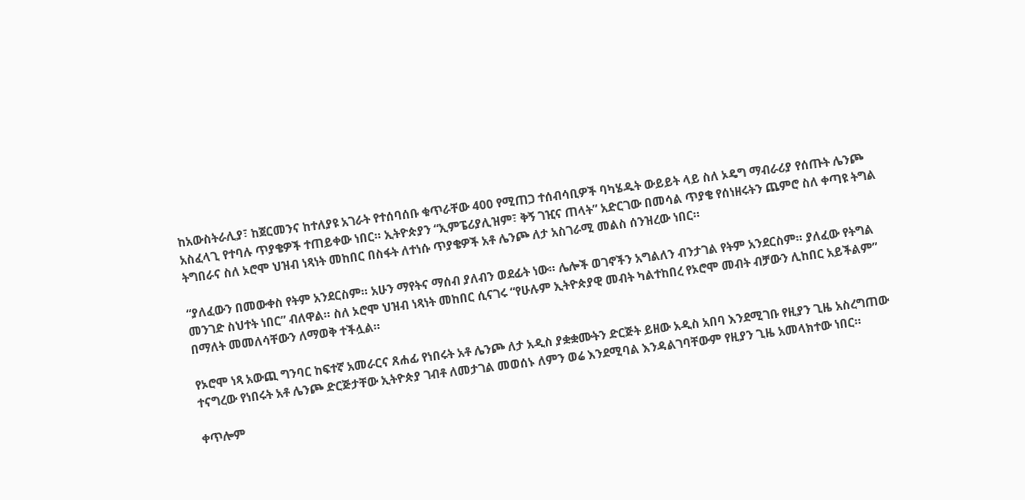ከአውስትራሊያ፣ ከጀርመንና ከተለያዩ አገራት የተሰባሰቡ ቁጥራቸው 400 የሚጠጋ ተሰብሳቢዎች ባካሄዱት ውይይት ላይ ስለ ኦዴግ ማብራሪያ የሰጡት ሌንጮ አስፈላጊ የተባሉ ጥያቄዎች ተጠይቀው ነበር። ኢትዮጵያን “ኢምፔሪያሊዝም፣ ቅኝ ገዢና ጠላት” አድርገው በመሳል ጥያቄ የሰነዘሩትን ጨምሮ ስለ ቀጣዩ ትግል ትግበራና ስለ ኦሮሞ ህዝብ ነጻነት መከበር በስፋት ለተነሱ ጥያቄዎች አቶ ሌንጮ ለታ አስገራሚ መልስ ሰንዝረው ነበር።

“ያለፈውን በመውቀስ የትም አንደርስም። አሁን ማየትና ማሰብ ያለብን ወደፊት ነው። ሌሎች ወገኖችን አግልለን ብንታገል የትም አንደርስም። ያለፈው የትግል መንገድ ስህተት ነበር” ብለዋል። ስለ ኦሮሞ ህዝብ ነጻነት መከበር ሲናገሩ “የሁሉም ኢትዮጵያዊ መብት ካልተከበረ የኦሮሞ መብት ብቻውን ሊከበር አይችልም” በማለት መመለሳቸውን ለማወቅ ተችሏል።

የኦሮሞ ነጻ አውጪ ግንባር ከፍተኛ አመራርና ጸሐፊ የነበሩት አቶ ሌንጮ ለታ አዲስ ያቋቋሙትን ድርጅት ይዘው አዲስ አበባ እንደሚገቡ የዚያን ጊዜ አስረግጠው ተናግረው የነበሩት አቶ ሌንጮ ድርጅታቸው ኢትዮጵያ ገብቶ ለመታገል መወሰኑ ለምን ወሬ እንደሚባል እንዳልገባቸውም የዚያን ጊዜ አመላክተው ነበር።

ቀጥሎም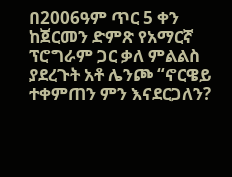በ2006ዓም ጥር 5 ቀን ከጀርመን ድምጽ የአማርኛ ፕሮግራም ጋር ቃለ ምልልስ ያደረጉት አቶ ሌንጮ “ኖርዌይ ተቀምጠን ምን እናደርጋለን?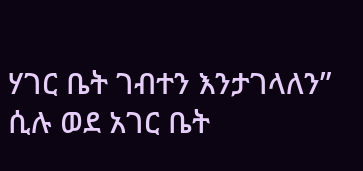ሃገር ቤት ገብተን እንታገላለን” ሲሉ ወደ አገር ቤት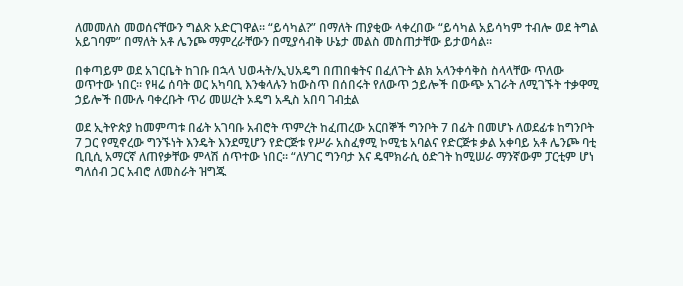ለመመለስ መወሰናቸውን ግልጽ አድርገዋል። “ይሳካል?” በማለት ጠያቂው ላቀረበው “ይሳካል አይሳካም ተብሎ ወደ ትግል አይገባም” በማለት አቶ ሌንጮ ማምረራቸውን በሚያሳብቅ ሁኔታ መልስ መስጠታቸው ይታወሳል።

በቀጣይም ወደ አገርቤት ከገቡ በኋላ ህወሓት/ኢህአዴግ በጠበቁትና በፈለጉት ልክ አላንቀሳቅስ ስላላቸው ጥለው ወጥተው ነበር። የዛሬ ሰባት ወር አካባቢ እንቁላሉን ከውስጥ በሰበሩት የለውጥ ኃይሎች በውጭ አገራት ለሚገኙት ተቃዋሚ ኃይሎች በሙሉ ባቀረቡት ጥሪ መሠረት ኦዴግ አዲስ አበባ ገብቷል

ወደ ኢትዮጵያ ከመምጣቱ በፊት አገባቡ አብሮት ጥምረት ከፈጠረው አርበኞች ግንቦት 7 በፊት በመሆኑ ለወደፊቱ ከግንቦት 7 ጋር የሚኖረው ግንኙነት እንዴት እንደሚሆን የድርጅቱ የሥራ አስፈፃሚ ኮሚቴ አባልና የድርጅቱ ቃል አቀባይ አቶ ሌንጮ ባቲ ቢቢሲ አማርኛ ለጠየቃቸው ምላሽ ሰጥተው ነበር። “ለሃገር ግንባታ እና ዴሞክራሲ ዕድገት ከሚሠራ ማንኛውም ፓርቲም ሆነ ግለሰብ ጋር አብሮ ለመስራት ዝግጁ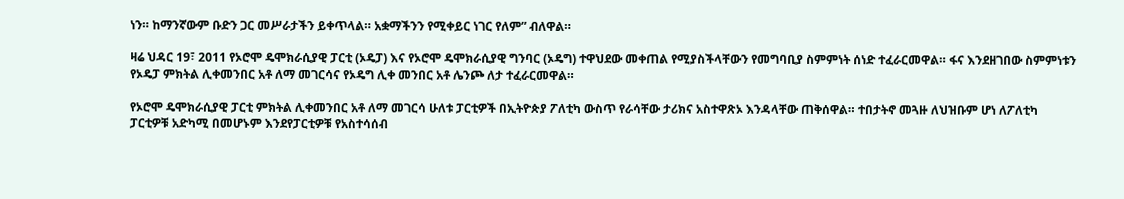ነን። ከማንኛውም ቡድን ጋር መሥራታችን ይቀጥላል። አቋማችንን የሚቀይር ነገር የለም” ብለዋል።

ዛሬ ህዳር 19፣ 2011 የኦሮሞ ዴሞክራሲያዊ ፓርቲ (ኦዴፓ) እና የኦሮሞ ዴሞክራሲያዊ ግንባር (ኦዴግ) ተዋህደው መቀጠል የሚያስችላቸውን የመግባቢያ ስምምነት ሰነድ ተፈራርመዋል። ፋና እንደዘገበው ስምምነቱን የኦዴፓ ምክትል ሊቀመንበር አቶ ለማ መገርሳና የኦዴግ ሊቀ መንበር አቶ ሌንጮ ለታ ተፈራርመዋል።

የኦሮሞ ዴሞክራሲያዊ ፓርቲ ምክትል ሊቀመንበር አቶ ለማ መገርሳ ሁለቱ ፓርቲዎች በኢትዮጵያ ፖለቲካ ውስጥ የራሳቸው ታሪክና አስተዋጽኦ እንዳላቸው ጠቅሰዋል። ተበታትኖ መጓዙ ለህዝቡም ሆነ ለፖለቲካ ፓርቲዎቹ አድካሚ በመሆኑም እንደየፓርቲዎቹ የአስተሳሰብ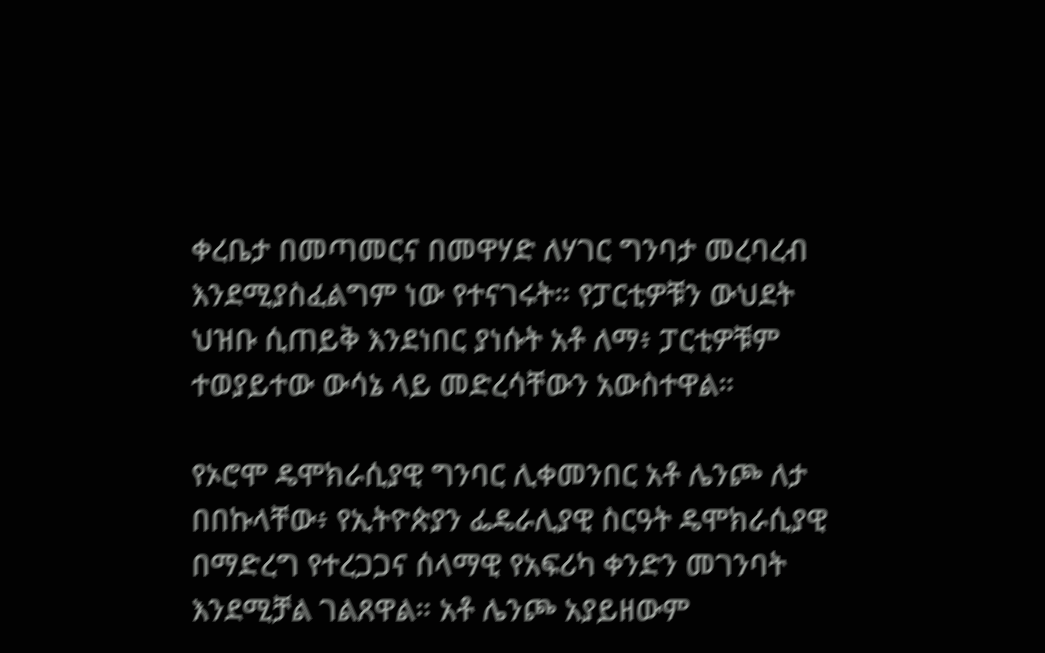ቀረቤታ በመጣመርና በመዋሃድ ለሃገር ግንባታ መረባረብ እንደሚያስፈልግም ነው የተናገሩት። የፓርቲዎቹን ውህደት ህዝቡ ሲጠይቅ እንደነበር ያነሱት አቶ ለማ፥ ፓርቲዎቹም ተወያይተው ውሳኔ ላይ መድረሳቸውን አውስተዋል።

የኦሮሞ ዴሞክራሲያዊ ግንባር ሊቀመንበር አቶ ሌንጮ ለታ በበኩላቸው፥ የኢትዮጵያን ፌዴራሊያዊ ስርዓት ዴሞክራሲያዊ በማድረግ የተረጋጋና ሰላማዊ የአፍሪካ ቀንድን መገንባት እንደሚቻል ገልጸዋል። አቶ ሌንጮ አያይዘውም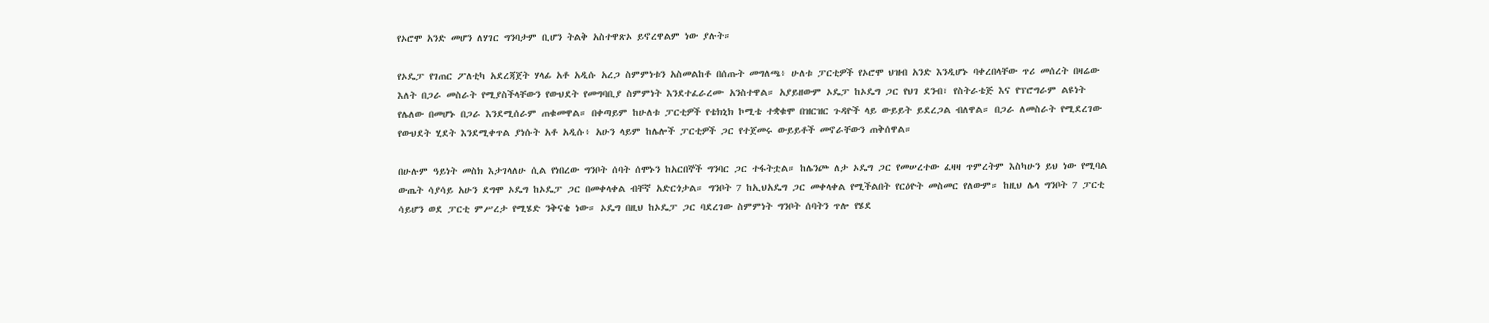የኦሮሞ አንድ መሆን ለሃገር ግንባታም ቢሆን ትልቅ አስተዋጽኦ ይኖረዋልም ነው ያሉት።

የኦዴፓ የገጠር ፖለቲካ አደረጃጀት ሃላፊ አቶ አዲሱ አረጋ ስምምነቱን አስመልከቶ በሰጡት መግለጫ፥ ሁለቱ ፓርቲዎች የኦሮሞ ህዝብ አንድ እንዲሆኑ ባቀረበላቸው ጥሪ መሰረት በዛሬው እለት በጋራ መስራት የሚያስችላቸውን የውህደት የመግባቢያ ስምምነት እንደተፈራረሙ አንስተዋል። አያይዘውም ኦዴፓ ከኦዴግ ጋር የህገ ደንብ፣ የስትራቴጅ እና የፕሮግራም ልዩነት የሌለው በመሆኑ በጋራ እንደሚሰራም ጠቁመዋል። በቀጣይም ከሁለቱ ፓርቲዎች የቴክኒክ ኮሚቴ ተቋቁሞ በዝርዝር ጉዳዮች ላይ ውይይት ይደረጋል ብለዋል። በጋራ ለመስራት የሚደረገው የውህደት ሂደት እንደሚቀጥል ያነሱት አቶ አዲሱ፥ አሁን ላይም ከሌሎች ፓርቲዎች ጋር የተጀመሩ ውይይቶች መኖራቸውን ጠቅሰዋል።

በሁሉም ዓይነት መስክ እታገላለሁ ሲል የነበረው ግንቦት ሰባት ሰሞኑን ከአርበኞች ግንባር ጋር ተፋትቷል። ከሌንጮ ለታ ኦዴግ ጋር የመሠረተው ፈዛዛ ጥምረትም እስካሁን ይህ ነው የሚባል ውጤት ሳያሳይ አሁን ደግሞ ኦዴግ ከኦዴፓ ጋር በመቀላቀል ብቸኛ አድርጎታል። ግንቦት 7 ከኢህአዴግ ጋር መቀላቀል የሚችልበት የርዕዮት መስመር የለውም። ከዚህ ሌላ ግንቦት 7 ፓርቲ ሳይሆን ወደ ፓርቲ ምሥረታ የሚሄድ ንቅናቄ ነው። ኦዴግ በዚህ ከኦዴፓ ጋር ባደረገው ስምምነት ግንቦት ሰባትን ጥሎ የሄደ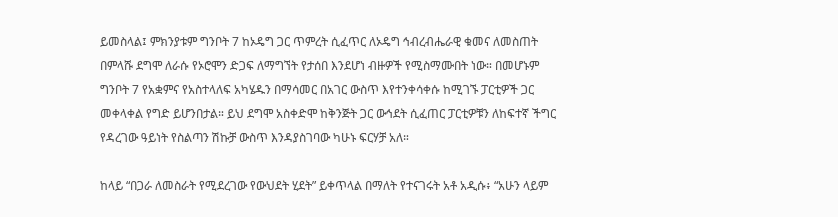ይመስላል፤ ምክንያቱም ግንቦት 7 ከኦዴግ ጋር ጥምረት ሲፈጥር ለኦዴግ ኅብረብሔራዊ ቁመና ለመስጠት በምላሹ ደግሞ ለራሱ የኦሮሞን ድጋፍ ለማግኘት የታሰበ እንደሆነ ብዙዎች የሚስማሙበት ነው። በመሆኑም ግንቦት 7 የአቋምና የአስተላለፍ አካሄዱን በማሳመር በአገር ውስጥ እየተንቀሳቀሱ ከሚገኙ ፓርቲዎች ጋር መቀላቀል የግድ ይሆንበታል። ይህ ደግሞ አስቀድሞ ከቅንጅት ጋር ውኅደት ሲፈጠር ፓርቲዎቹን ለከፍተኛ ችግር የዳረገው ዓይነት የስልጣን ሽኩቻ ውስጥ እንዳያስገባው ካሁኑ ፍርሃቻ አለ።

ከላይ “በጋራ ለመስራት የሚደረገው የውህደት ሂደት” ይቀጥላል በማለት የተናገሩት አቶ አዲሱ፥ “አሁን ላይም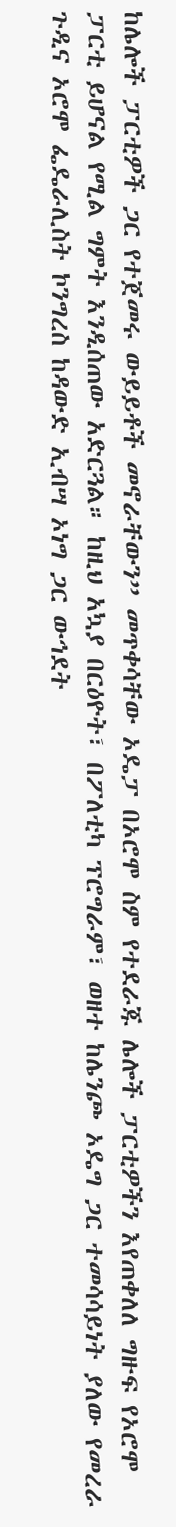ከሌሎች ፓርቲዎች ጋር የተጀመሩ ውይይቶች መኖራቸውን” መጥቀሳቸው ኦዴፓ በኦሮሞ ስም የተደራጁ ሌሎች ፓርቲዎችን እየጠቀለለ ግዙፍ የኦሮሞ ፓርቲ ይሆናል የሚል ግምት እንዲሰጠው አድርጓል። ከዚህ አኳያ በርዕዮት፣ በፖለቲካ ፕሮግራም፣ ወዘተ ከሌንጮ ኦዴግ ጋር ተመሳሳይነት ያለው የመረራ ጉዲና ኦሮሞ ፌዴራሊስት ኮንግረስ ከዳውድ ኢብሣ ኦነግ ጋር ውኅደት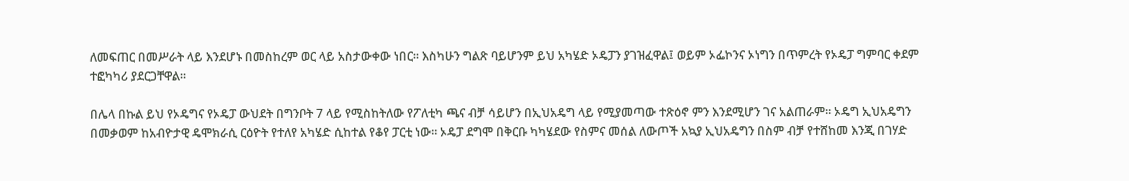ለመፍጠር በመሥራት ላይ እንደሆኑ በመስከረም ወር ላይ አስታውቀው ነበር። እስካሁን ግልጽ ባይሆንም ይህ አካሄድ ኦዴፓን ያገዝፈዋል፤ ወይም ኦፌኮንና ኦነግን በጥምረት የኦዴፓ ግምባር ቀደም ተፎካካሪ ያደርጋቸዋል።

በሌላ በኩል ይህ የኦዴግና የኦዴፓ ውህደት በግንቦት 7 ላይ የሚስከትለው የፖለቲካ ጫና ብቻ ሳይሆን በኢህአዴግ ላይ የሚያመጣው ተጽዕኖ ምን እንደሚሆን ገና አልጠራም። ኦዴግ ኢህአዴግን በመቃወም ከአብዮታዊ ዴሞክራሲ ርዕዮት የተለየ አካሄድ ሲከተል የቆየ ፓርቲ ነው። ኦዴፓ ደግሞ በቅርቡ ካካሄደው የስምና መሰል ለውጦች አኳያ ኢህአዴግን በስም ብቻ የተሸከመ እንጂ በገሃድ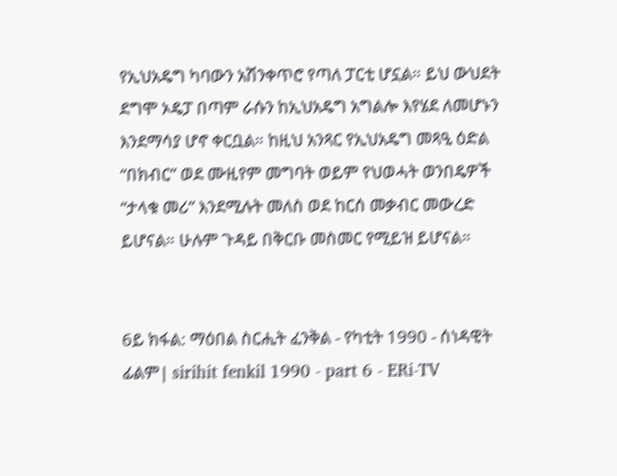የኢህአዴግ ካባውን አሽንቀጥሮ የጣለ ፓርቲ ሆኗል። ይህ ውህደት ደግሞ ኦዴፓ በጣም ራሱን ከኢህአዴግ አግልሎ እየሄደ ለመሆኑን እንደማሳያ ሆኖ ቀርቧል። ከዚህ አንጻር የኢህአዴግ መጻዒ ዕድል “በክብር” ወደ ሙዚየም መግባት ወይም የህወሓት ወንበዴዎች “ታላቁ መሪ” እንደሚሉት መለስ ወደ ከርሰ መቃብር መውረድ ይሆናል። ሁሉም ጉዳይ በቅርቡ መስመር የሚይዝ ይሆናል።


6ይ ክፋል: ማዕበል ስርሒት ፈንቅል - የካቲት 1990 - ሰነዳዊት ፊልም| sirihit fenkil 1990 - part 6 - ERi-TV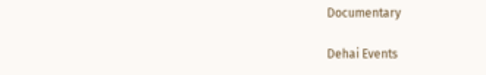Documentary

Dehai Events